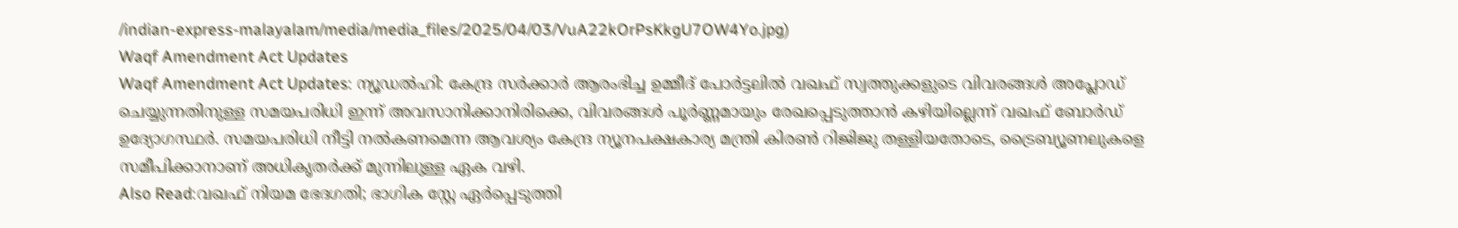/indian-express-malayalam/media/media_files/2025/04/03/VuA22kOrPsKkgU7OW4Yo.jpg)
Waqf Amendment Act Updates
Waqf Amendment Act Updates: ന്യൂഡൽഹി: കേന്ദ്ര സർക്കാർ ആരംഭിച്ച ഉമ്മീദ് പോർട്ടലിൽ വഖഫ് സ്വത്തുക്കളുടെ വിവരങ്ങൾ അപ്ലോഡ് ചെയ്യുന്നതിനുള്ള സമയപരിധി ഇന്ന് അവസാനിക്കാനിരിക്കെ, വിവരങ്ങൾ പൂർണ്ണമായും രേഖപ്പെടുത്താൻ കഴിയില്ലെന്ന് വഖഫ് ബോർഡ് ഉദ്യോഗസ്ഥർ. സമയപരിധി നീട്ടി നൽകണമെന്ന ആവശ്യം കേന്ദ്ര ന്യൂനപക്ഷകാര്യ മന്ത്രി കിരൺ റിജിജു തള്ളിയതോടെ, ട്രൈബ്യൂണലുകളെ സമീപിക്കാനാണ് അധികൃതർക്ക് മുന്നിലുള്ള ഏക വഴി.
Also Read:വഖഫ് നിയമ ഭേദഗതി; ഭാഗിക സ്റ്റേ ഏർപ്പെടുത്തി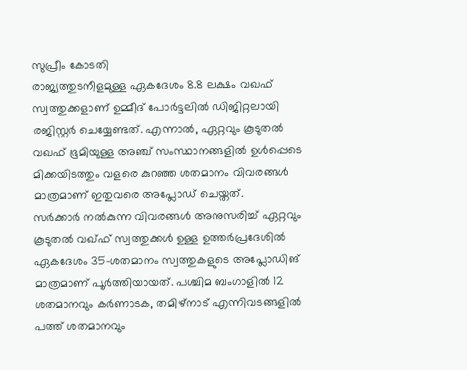സുപ്രീം കോടതി
രാജ്യത്തുടനീളമുള്ള ഏകദേശം 8.8 ലക്ഷം വഖഫ് സ്വത്തുക്കളാണ് ഉമ്മീദ് പോർട്ടലിൽ ഡിജിറ്റലായി രജിസ്റ്റർ ചെയ്യേണ്ടത്. എന്നാൽ, ഏറ്റവും കൂടുതൽ വഖഫ് ഭൂമിയുള്ള അഞ്ച് സംസ്ഥാനങ്ങളിൽ ഉൾപ്പെടെ മിക്കയിടത്തും വളരെ കുറഞ്ഞ ശതമാനം വിവരങ്ങൾ മാത്രമാണ് ഇതുവരെ അപ്ലോഡ് ചെയ്തത്.
സർക്കാർ നൽകുന്ന വിവരങ്ങൾ അനുസരിച്ച് ഏറ്റവും കൂടുതൽ വഖ്ഫ് സ്വത്തുക്കൾ ഉള്ള ഉത്തർപ്രദേശിൽ ഏകദേശം 35-ശതമാനം സ്വത്തുകളുടെ അപ്ലോഡിങ് മാത്രമാണ് പൂർത്തിയായത്. പശ്ചിമ ബംഗാളിൽ 12 ശതമാനവും കർണാടക, തമിഴ്നാട് എന്നിവടങ്ങളിൽ പത്ത് ശതമാനവും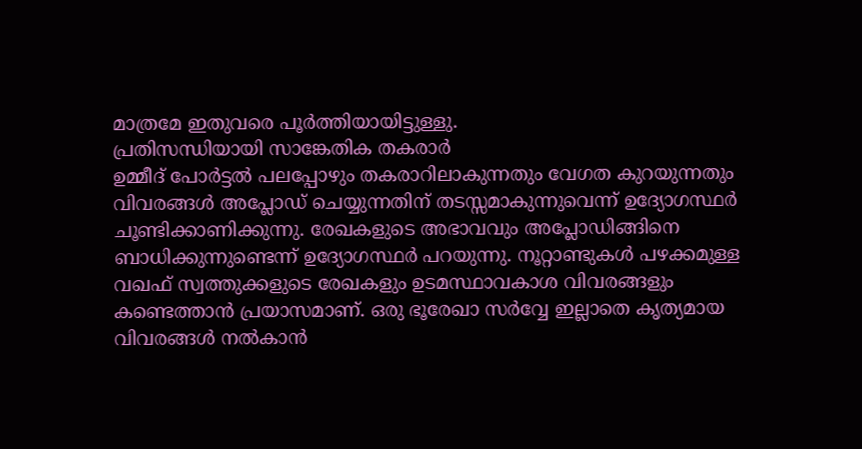മാത്രമേ ഇതുവരെ പൂർത്തിയായിട്ടുള്ളു.
പ്രതിസന്ധിയായി സാങ്കേതിക തകരാർ
ഉമ്മീദ് പോർട്ടൽ പലപ്പോഴും തകരാറിലാകുന്നതും വേഗത കുറയുന്നതും വിവരങ്ങൾ അപ്ലോഡ് ചെയ്യുന്നതിന് തടസ്സമാകുന്നുവെന്ന് ഉദ്യോഗസ്ഥർ ചൂണ്ടിക്കാണിക്കുന്നു. രേഖകളുടെ അഭാവവും അപ്ലോഡിങ്ങിനെ ബാധിക്കുന്നുണ്ടെന്ന് ഉദ്യോഗസ്ഥർ പറയുന്നു. നൂറ്റാണ്ടുകൾ പഴക്കമുള്ള വഖഫ് സ്വത്തുക്കളുടെ രേഖകളും ഉടമസ്ഥാവകാശ വിവരങ്ങളും കണ്ടെത്താൻ പ്രയാസമാണ്. ഒരു ഭൂരേഖാ സർവ്വേ ഇല്ലാതെ കൃത്യമായ വിവരങ്ങൾ നൽകാൻ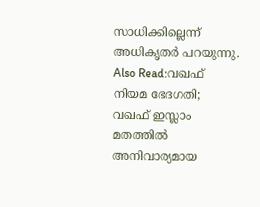സാധിക്കില്ലെന്ന് അധികൃതർ പറയുന്നു.
Also Read:വഖഫ് നിയമ ഭേദഗതി; വഖഫ് ഇസ്ലാം മതത്തിൽ അനിവാര്യമായ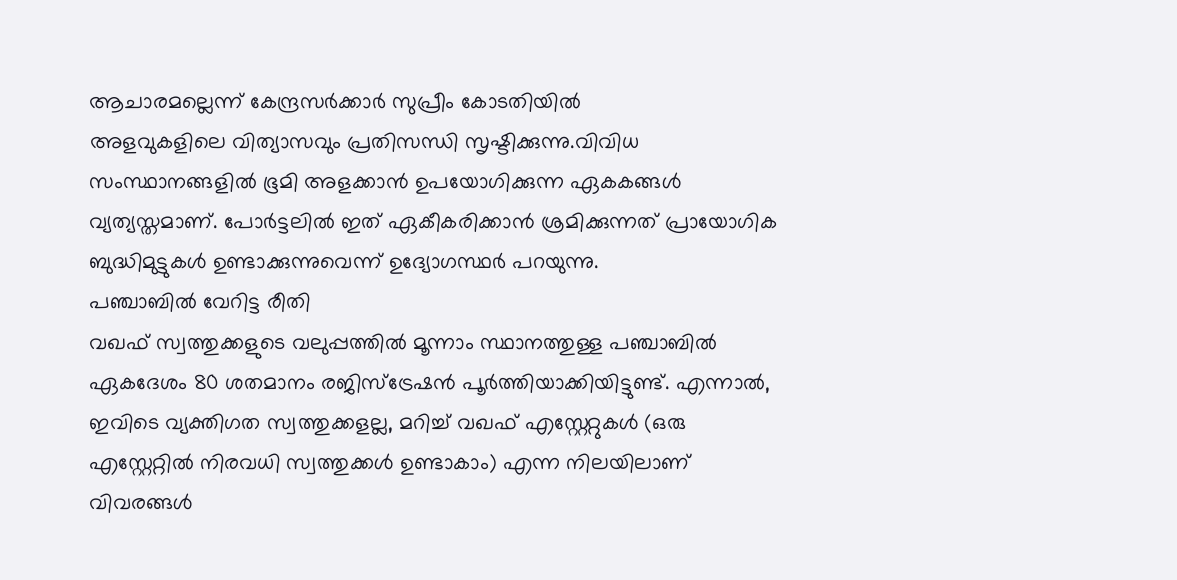ആചാരമല്ലെന്ന് കേന്ദ്രസർക്കാർ സുപ്രീം കോടതിയിൽ
അളവുകളിലെ വിത്യാസവും പ്രതിസന്ധി സൃഷ്ടിക്കുന്നു.വിവിധ സംസ്ഥാനങ്ങളിൽ ഭൂമി അളക്കാൻ ഉപയോഗിക്കുന്ന ഏകകങ്ങൾ വ്യത്യസ്തമാണ്. പോർട്ടലിൽ ഇത് ഏകീകരിക്കാൻ ശ്രമിക്കുന്നത് പ്രായോഗിക ബുദ്ധിമുട്ടുകൾ ഉണ്ടാക്കുന്നുവെന്ന് ഉദ്യോഗസ്ഥർ പറയുന്നു.
പഞ്ചാബിൽ വേറിട്ട രീതി
വഖഫ് സ്വത്തുക്കളുടെ വലുപ്പത്തിൽ മൂന്നാം സ്ഥാനത്തുള്ള പഞ്ചാബിൽ ഏകദേശം 80 ശതമാനം രജിസ്ട്രേഷൻ പൂർത്തിയാക്കിയിട്ടുണ്ട്. എന്നാൽ, ഇവിടെ വ്യക്തിഗത സ്വത്തുക്കളല്ല, മറിച്ച് വഖഫ് എസ്റ്റേറ്റുകൾ (ഒരു എസ്റ്റേറ്റിൽ നിരവധി സ്വത്തുക്കൾ ഉണ്ടാകാം) എന്ന നിലയിലാണ് വിവരങ്ങൾ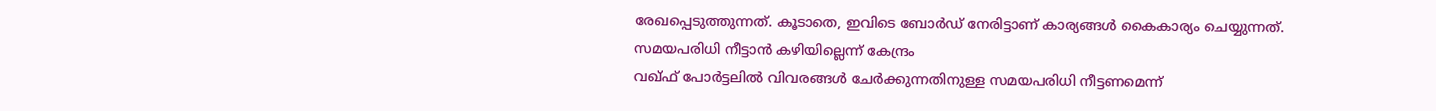രേഖപ്പെടുത്തുന്നത്. കൂടാതെ, ഇവിടെ ബോർഡ് നേരിട്ടാണ് കാര്യങ്ങൾ കൈകാര്യം ചെയ്യുന്നത്.
സമയപരിധി നീട്ടാൻ കഴിയില്ലെന്ന് കേന്ദ്രം
വഖ്ഫ് പോർട്ടലിൽ വിവരങ്ങൾ ചേർക്കുന്നതിനുള്ള സമയപരിധി നീട്ടണമെന്ന്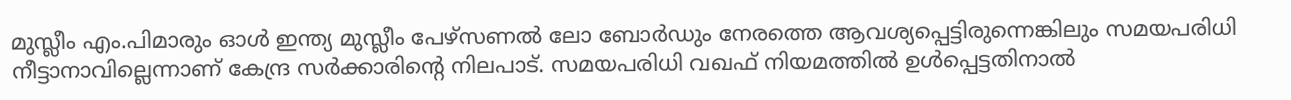മുസ്ലീം എം.പിമാരും ഓൾ ഇന്ത്യ മുസ്ലീം പേഴ്സണൽ ലോ ബോർഡും നേരത്തെ ആവശ്യപ്പെട്ടിരുന്നെങ്കിലും സമയപരിധി നീട്ടാനാവില്ലെന്നാണ് കേന്ദ്ര സർക്കാരിന്റെ നിലപാട്. സമയപരിധി വഖഫ് നിയമത്തിൽ ഉൾപ്പെട്ടതിനാൽ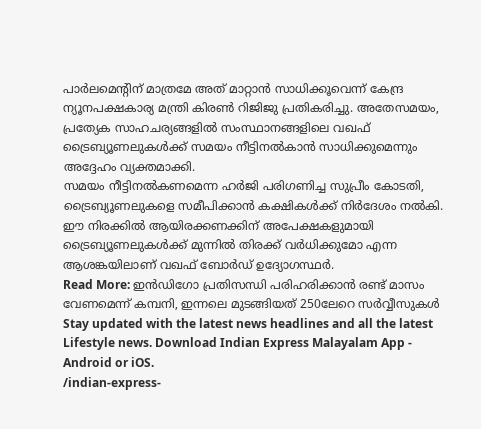പാർലമെന്റിന് മാത്രമേ അത് മാറ്റാൻ സാധിക്കൂവെന്ന് കേന്ദ്ര ന്യൂനപക്ഷകാര്യ മന്ത്രി കിരൺ റിജിജു പ്രതികരിച്ചു. അതേസമയം, പ്രത്യേക സാഹചര്യങ്ങളിൽ സംസ്ഥാനങ്ങളിലെ വഖഫ് ട്രൈബ്യൂണലുകൾക്ക് സമയം നീട്ടിനൽകാൻ സാധിക്കുമെന്നും അദ്ദേഹം വ്യക്തമാക്കി.
സമയം നീട്ടിനൽകണമെന്ന ഹർജി പരിഗണിച്ച സുപ്രീം കോടതി, ട്രൈബ്യൂണലുകളെ സമീപിക്കാൻ കക്ഷികൾക്ക് നിർദേശം നൽകി. ഈ നിരക്കിൽ ആയിരക്കണക്കിന് അപേക്ഷകളുമായി ട്രൈബ്യൂണലുകൾക്ക് മുന്നിൽ തിരക്ക് വർധിക്കുമോ എന്ന ആശങ്കയിലാണ് വഖഫ് ബോർഡ് ഉദ്യോഗസ്ഥർ.
Read More: ഇൻഡിഗോ പ്രതിസന്ധി പരിഹരിക്കാൻ രണ്ട് മാസം വേണമെന്ന് കമ്പനി, ഇന്നലെ മുടങ്ങിയത് 250ലേറെ സർവ്വീസുകൾ
Stay updated with the latest news headlines and all the latest Lifestyle news. Download Indian Express Malayalam App - Android or iOS.
/indian-express-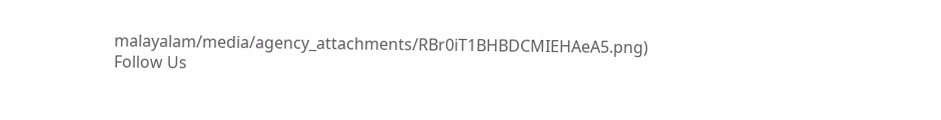malayalam/media/agency_attachments/RBr0iT1BHBDCMIEHAeA5.png)
Follow Us